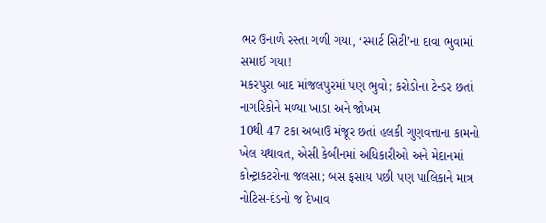ભર ઉનાળે રસ્તા ગળી ગયા, ‘સ્માર્ટ સિટી’ના દાવા ભુવામાં સમાઈ ગયા!
મકરપુરા બાદ માંજલપુરમાં પણ ભુવો; કરોડોના ટેન્ડર છતાં નાગરિકોને મળ્યા ખાડા અને જોખમ
10થી 47 ટકા અબાઉ મંજૂર છતાં હલકી ગુણવત્તાના કામનો ખેલ યથાવત, એસી કેબીનમાં અધિકારીઓ અને મેદાનમાં કોન્ટ્રાકટરોના જલસા; બસ ફસાય પછી પણ પાલિકાને માત્ર નોટિસ-દંડનો જ દેખાવ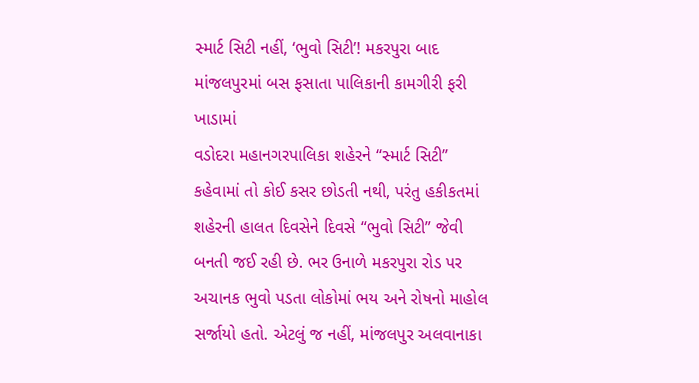સ્માર્ટ સિટી નહીં, ‘ભુવો સિટી’! મકરપુરા બાદ માંજલપુરમાં બસ ફસાતા પાલિકાની કામગીરી ફરી ખાડામાં
વડોદરા મહાનગરપાલિકા શહેરને “સ્માર્ટ સિટી” કહેવામાં તો કોઈ કસર છોડતી નથી, પરંતુ હકીકતમાં શહેરની હાલત દિવસેને દિવસે “ભુવો સિટી” જેવી બનતી જઈ રહી છે. ભર ઉનાળે મકરપુરા રોડ પર અચાનક ભુવો પડતા લોકોમાં ભય અને રોષનો માહોલ સર્જાયો હતો. એટલું જ નહીં, માંજલપુર અલવાનાકા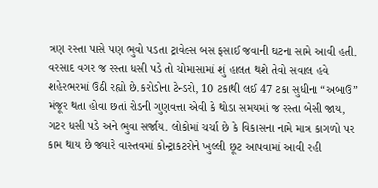ત્રણ રસ્તા પાસે પણ ભુવો પડતા ટ્રાવેલ્સ બસ ફસાઈ જવાની ઘટના સામે આવી હતી. વરસાદ વગર જ રસ્તા ધસી પડે તો ચોમાસામાં શું હાલત થશે તેવો સવાલ હવે શહેરભરમાં ઉઠી રહ્યો છે.કરોડોના ટેન્ડરો, 10 ટકાથી લઈ 47 ટકા સુધીના “અબાઉ” મંજૂર થતા હોવા છતાં રોડની ગુણવત્તા એવી કે થોડા સમયમાં જ રસ્તા બેસી જાય, ગટર ધસી પડે અને ભુવા સર્જાય. લોકોમાં ચર્ચા છે કે વિકાસના નામે માત્ર કાગળો પર કામ થાય છે જ્યારે વાસ્તવમાં કોન્ટ્રાકટરોને ખુલ્લી છૂટ આપવામાં આવી રહી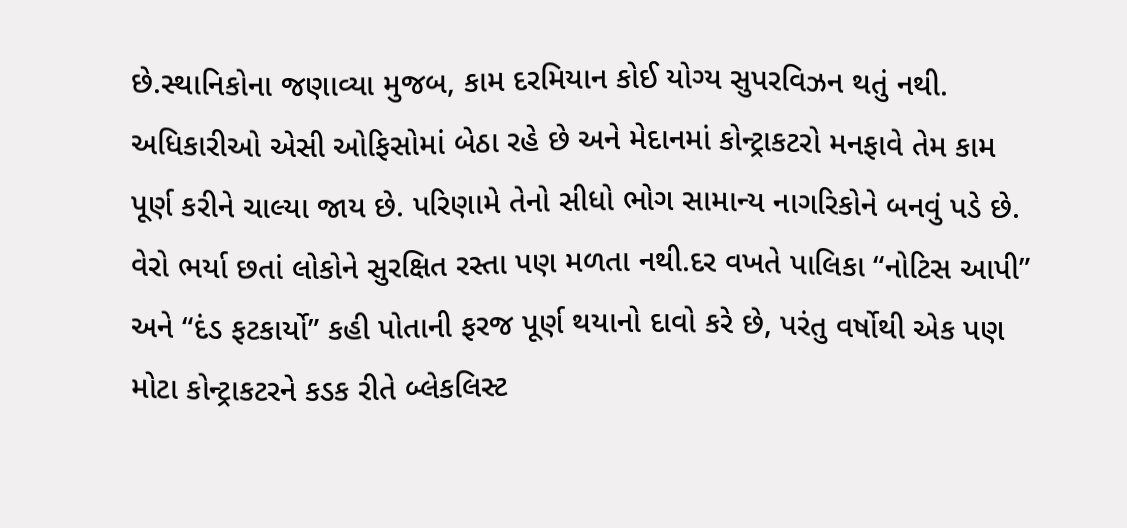છે.સ્થાનિકોના જણાવ્યા મુજબ, કામ દરમિયાન કોઈ યોગ્ય સુપરવિઝન થતું નથી. અધિકારીઓ એસી ઓફિસોમાં બેઠા રહે છે અને મેદાનમાં કોન્ટ્રાકટરો મનફાવે તેમ કામ પૂર્ણ કરીને ચાલ્યા જાય છે. પરિણામે તેનો સીધો ભોગ સામાન્ય નાગરિકોને બનવું પડે છે. વેરો ભર્યા છતાં લોકોને સુરક્ષિત રસ્તા પણ મળતા નથી.દર વખતે પાલિકા “નોટિસ આપી” અને “દંડ ફટકાર્યો” કહી પોતાની ફરજ પૂર્ણ થયાનો દાવો કરે છે, પરંતુ વર્ષોથી એક પણ મોટા કોન્ટ્રાકટરને કડક રીતે બ્લેકલિસ્ટ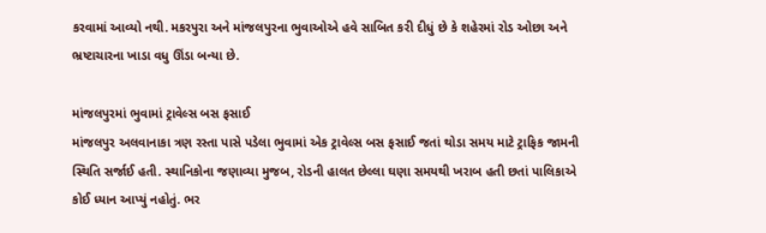કરવામાં આવ્યો નથી. મકરપુરા અને માંજલપુરના ભુવાઓએ હવે સાબિત કરી દીધું છે કે શહેરમાં રોડ ઓછા અને ભ્રષ્ટાચારના ખાડા વધુ ઊંડા બન્યા છે.

માંજલપુરમાં ભુવામાં ટ્રાવેલ્સ બસ ફસાઈ
માંજલપુર અલવાનાકા ત્રણ રસ્તા પાસે પડેલા ભુવામાં એક ટ્રાવેલ્સ બસ ફસાઈ જતાં થોડા સમય માટે ટ્રાફિક જામની સ્થિતિ સર્જાઈ હતી. સ્થાનિકોના જણાવ્યા મુજબ, રોડની હાલત છેલ્લા ઘણા સમયથી ખરાબ હતી છતાં પાલિકાએ કોઈ ધ્યાન આપ્યું નહોતું. ભર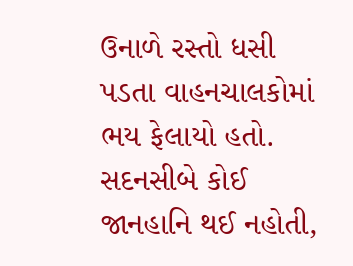ઉનાળે રસ્તો ધસી પડતા વાહનચાલકોમાં ભય ફેલાયો હતો. સદનસીબે કોઈ જાનહાનિ થઈ નહોતી,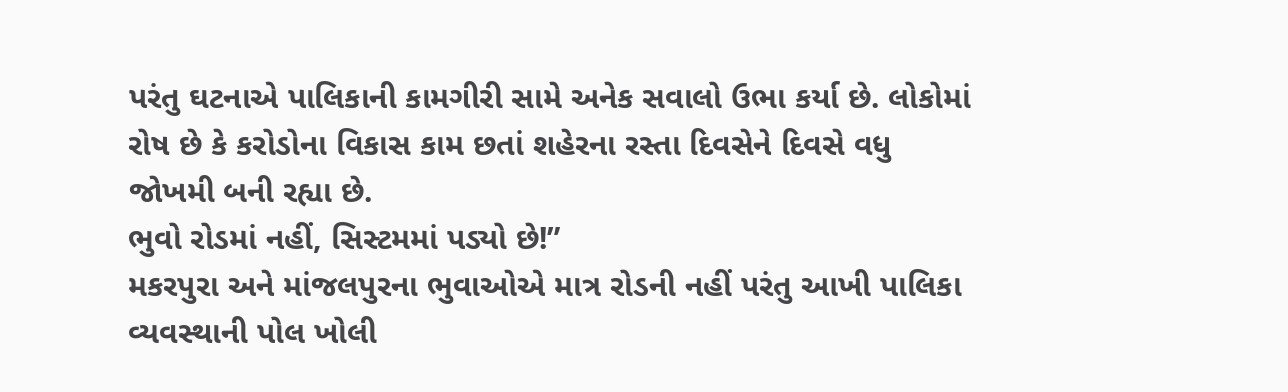પરંતુ ઘટનાએ પાલિકાની કામગીરી સામે અનેક સવાલો ઉભા કર્યા છે. લોકોમાં રોષ છે કે કરોડોના વિકાસ કામ છતાં શહેરના રસ્તા દિવસેને દિવસે વધુ જોખમી બની રહ્યા છે.
ભુવો રોડમાં નહીં, સિસ્ટમમાં પડ્યો છે!”
મકરપુરા અને માંજલપુરના ભુવાઓએ માત્ર રોડની નહીં પરંતુ આખી પાલિકા વ્યવસ્થાની પોલ ખોલી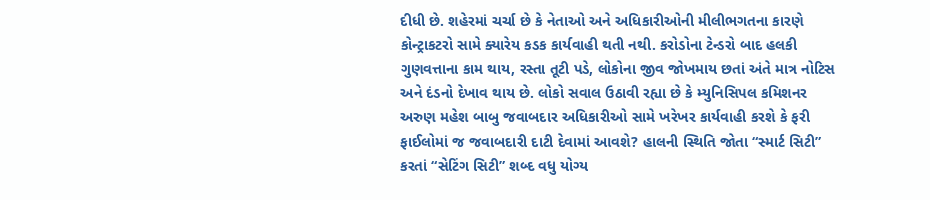દીધી છે. શહેરમાં ચર્ચા છે કે નેતાઓ અને અધિકારીઓની મીલીભગતના કારણે કોન્ટ્રાકટરો સામે ક્યારેય કડક કાર્યવાહી થતી નથી. કરોડોના ટેન્ડરો બાદ હલકી ગુણવત્તાના કામ થાય, રસ્તા તૂટી પડે, લોકોના જીવ જોખમાય છતાં અંતે માત્ર નોટિસ અને દંડનો દેખાવ થાય છે. લોકો સવાલ ઉઠાવી રહ્યા છે કે મ્યુનિસિપલ કમિશનર અરુણ મહેશ બાબુ જવાબદાર અધિકારીઓ સામે ખરેખર કાર્યવાહી કરશે કે ફરી ફાઈલોમાં જ જવાબદારી દાટી દેવામાં આવશે? હાલની સ્થિતિ જોતા “સ્માર્ટ સિટી” કરતાં “સેટિંગ સિટી” શબ્દ વધુ યોગ્ય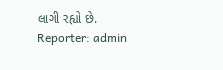લાગી રહ્યો છે.
Reporter: admin